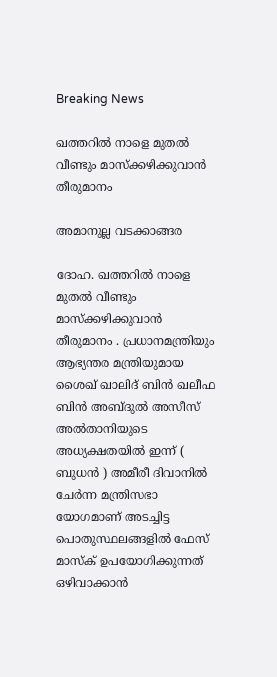Breaking News

ഖത്തറില്‍ നാളെ മുതല്‍ വീണ്ടും മാസ്‌ക്കഴിക്കുവാന്‍ തീരുമാനം

അമാനുല്ല വടക്കാങ്ങര

ദോഹ. ഖത്തറില്‍ നാളെ മുതല്‍ വീണ്ടും മാസ്‌ക്കഴിക്കുവാന്‍ തീരുമാനം . പ്രധാനമന്ത്രിയും ആഭ്യന്തര മന്ത്രിയുമായ ശൈഖ് ഖാലിദ് ബിന്‍ ഖലീഫ ബിന്‍ അബ്ദുല്‍ അസീസ് അല്‍താനിയുടെ അധ്യക്ഷതയില്‍ ഇന്ന് ( ബുധന്‍ ) അമീരീ ദിവാനില്‍ ചേര്‍ന്ന മന്ത്രിസഭാ യോഗമാണ് അടച്ചിട്ട പൊതുസ്ഥലങ്ങളില്‍ ഫേസ് മാസ്‌ക് ഉപയോഗിക്കുന്നത് ഒഴിവാക്കാന്‍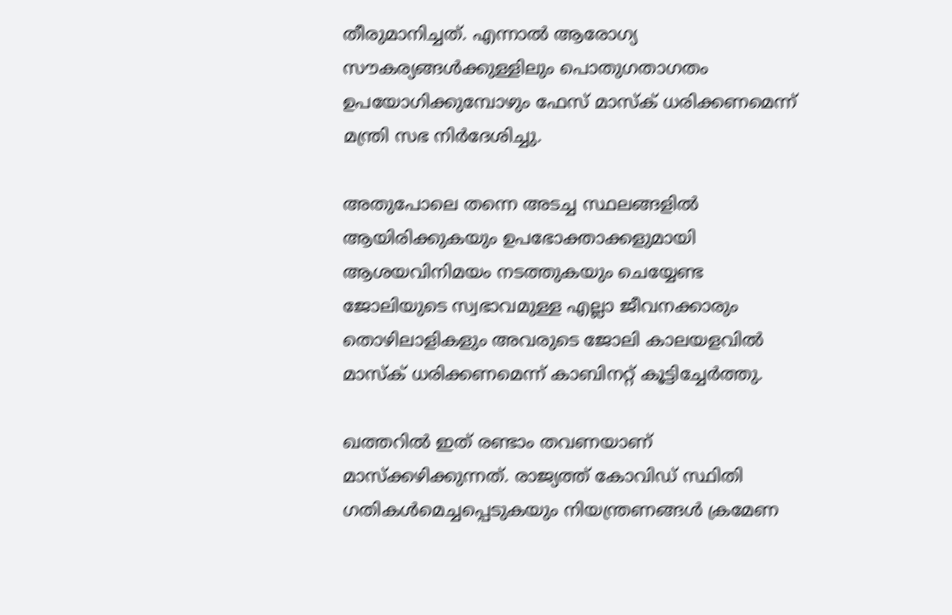തീരുമാനിച്ചത്. എന്നാല്‍ ആരോഗ്യ സൗകര്യങ്ങള്‍ക്കുള്ളിലും പൊതുഗതാഗതം ഉപയോഗിക്കുമ്പോഴും ഫേസ് മാസ്‌ക് ധരിക്കണമെന്ന് മന്ത്രി സഭ നിര്‍ദേശിച്ചു.

അതുപോലെ തന്നെ അടച്ച സ്ഥലങ്ങളില്‍ ആയിരിക്കുകയും ഉപഭോക്താക്കളുമായി ആശയവിനിമയം നടത്തുകയും ചെയ്യേണ്ട ജോലിയുടെ സ്വഭാവമുള്ള എല്ലാ ജീവനക്കാരും തൊഴിലാളികളും അവരുടെ ജോലി കാലയളവില്‍ മാസ്‌ക് ധരിക്കണമെന്ന് കാബിനറ്റ് കൂട്ടിച്ചേര്‍ത്തു.

ഖത്തറില്‍ ഇത് രണ്ടാം തവണയാണ് മാസ്‌ക്കഴിക്കുന്നത്. രാജ്യത്ത് കോവിഡ് സ്ഥിതി ഗതികള്‍മെച്ചപ്പെടുകയും നിയന്ത്രണങ്ങള്‍ ക്രമേണ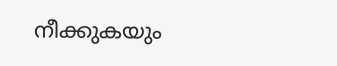നീക്കുകയും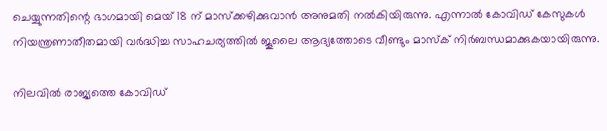ചെയ്യുന്നതിന്റെ ഭാഗമായി മെയ് 18 ന് മാസ്‌ക്കഴിക്കുവാന്‍ അനുമതി നല്‍കിയിരുന്നു. എന്നാല്‍ കോവിഡ് കേസുകള്‍ നിയന്ത്രണാതീതമായി വര്‍ദ്ധിച്ച സാഹചര്യത്തില്‍ ജൂലൈ ആദ്യത്തോടെ വീണ്ടും മാസ്‌ക് നിര്‍ബന്ധമാക്കുകയായിരുന്നു.

നിലവില്‍ രാജ്യത്തെ കോവിഡ്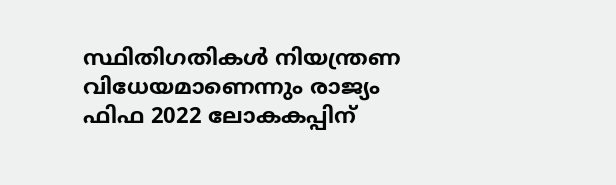സ്ഥിതിഗതികള്‍ നിയന്ത്രണ വിധേയമാണെന്നും രാജ്യം ഫിഫ 2022 ലോകകപ്പിന്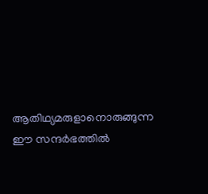ആതിഥ്യമരുളാനൊരുങ്ങുന്ന ഈ സന്ദര്‍ഭത്തില്‍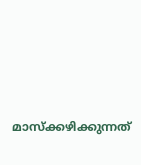മാസ്‌ക്കഴിക്കുന്നത്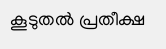കൂടുതല്‍ പ്രതീക്ഷ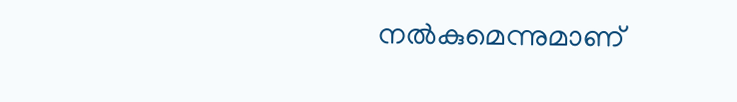നല്‍കുമെന്നുമാണ്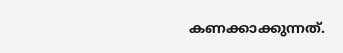കണക്കാക്കുന്നത്.